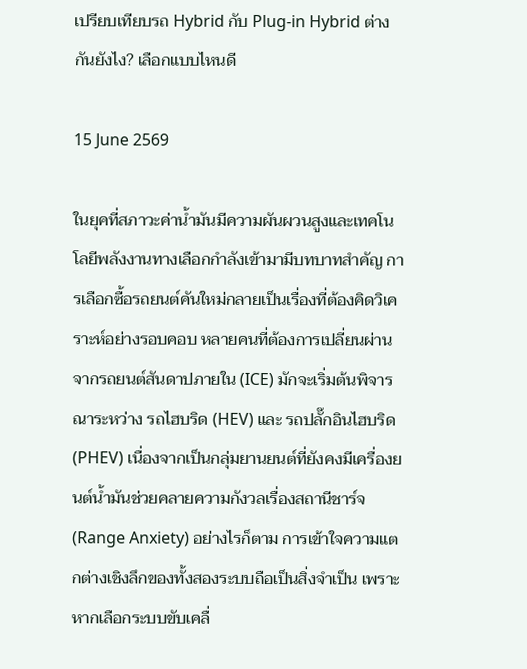เปรียบเทียบรถ Hybrid กับ Plug-in Hybrid ต่างกันยังไง? เลือกแบบไหนดี

15 June 2569

ในยุคที่สภาวะค่าน้ำมันมีความผันผวนสูงและเทคโนโลยีพลังงานทางเลือกกำลังเข้ามามีบทบาทสำคัญ การเลือกซื้อรถยนต์คันใหม่กลายเป็นเรื่องที่ต้องคิดวิเคราะห์อย่างรอบคอบ หลายคนที่ต้องการเปลี่ยนผ่านจากรถยนต์สันดาปภายใน (ICE) มักจะเริ่มต้นพิจารณาระหว่าง รถไฮบริด (HEV) และ รถปลั๊กอินไฮบริด (PHEV) เนื่องจากเป็นกลุ่มยานยนต์ที่ยังคงมีเครื่องยนต์น้ำมันช่วยคลายความกังวลเรื่องสถานีชาร์จ (Range Anxiety) อย่างไรก็ตาม การเข้าใจความแตกต่างเชิงลึกของทั้งสองระบบถือเป็นสิ่งจำเป็น เพราะหากเลือกระบบขับเคลื่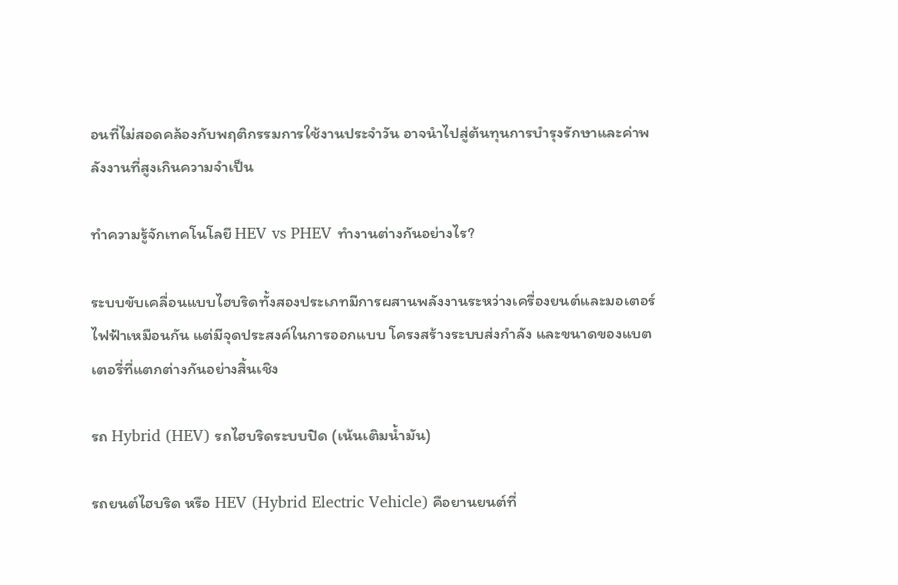อนที่ไม่สอดคล้องกับพฤติกรรมการใช้งานประจำวัน อาจนำไปสู่ต้นทุนการบำรุงรักษาและค่าพลังงานที่สูงเกินความจำเป็น

ทำความรู้จักเทคโนโลยี HEV vs PHEV ทำงานต่างกันอย่างไร?

ระบบขับเคลื่อนแบบไฮบริดทั้งสองประเภทมีการผสานพลังงานระหว่างเครื่องยนต์และมอเตอร์ไฟฟ้าเหมือนกัน แต่มีจุดประสงค์ในการออกแบบ โครงสร้างระบบส่งกำลัง และขนาดของแบตเตอรี่ที่แตกต่างกันอย่างสิ้นเชิง

รถ Hybrid (HEV) รถไฮบริดระบบปิด (เน้นเติมน้ำมัน)

รถยนต์ไฮบริด หรือ HEV (Hybrid Electric Vehicle) คือยานยนต์ที่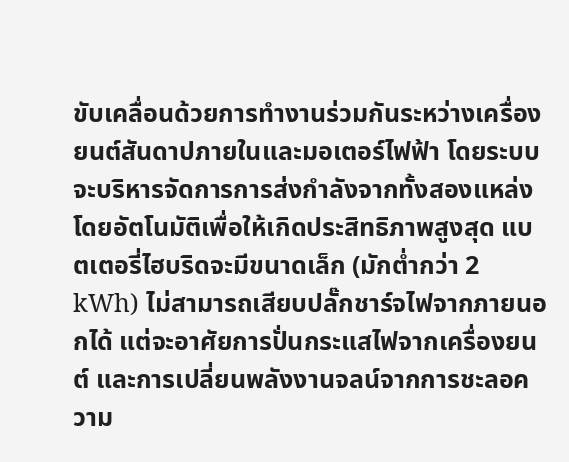ขับเคลื่อนด้วยการทำงานร่วมกันระหว่างเครื่องยนต์สันดาปภายในและมอเตอร์ไฟฟ้า โดยระบบจะบริหารจัดการการส่งกำลังจากทั้งสองแหล่งโดยอัตโนมัติเพื่อให้เกิดประสิทธิภาพสูงสุด แบตเตอรี่ไฮบริดจะมีขนาดเล็ก (มักต่ำกว่า 2 kWh) ไม่สามารถเสียบปลั๊กชาร์จไฟจากภายนอกได้ แต่จะอาศัยการปั่นกระแสไฟจากเครื่องยนต์ และการเปลี่ยนพลังงานจลน์จากการชะลอความ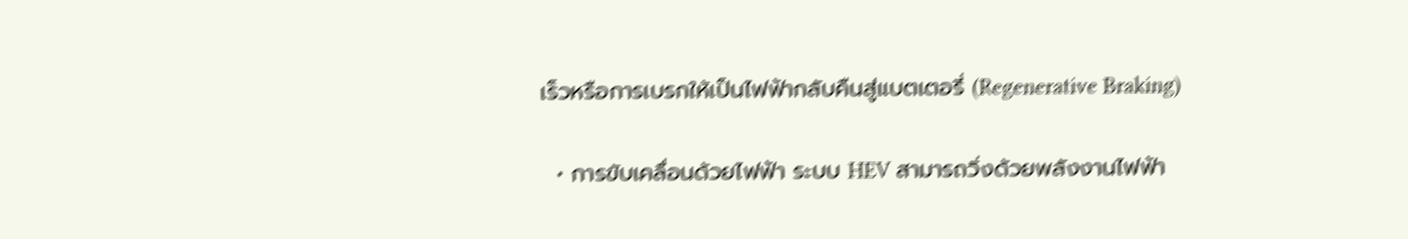เร็วหรือการเบรกให้เป็นไฟฟ้ากลับคืนสู่แบตเตอรี่ (Regenerative Braking)

  • การขับเคลื่อนด้วยไฟฟ้า ระบบ HEV สามารถวิ่งด้วยพลังงานไฟฟ้า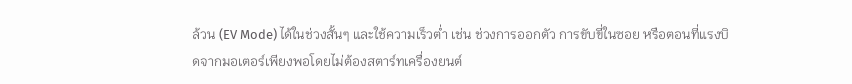ล้วน (EV Mode) ได้ในช่วงสั้นๆ และใช้ความเร็วต่ำ เช่น ช่วงการออกตัว การขับขี่ในซอย หรือตอนที่แรงบิดจากมอเตอร์เพียงพอโดยไม่ต้องสตาร์ทเครื่องยนต์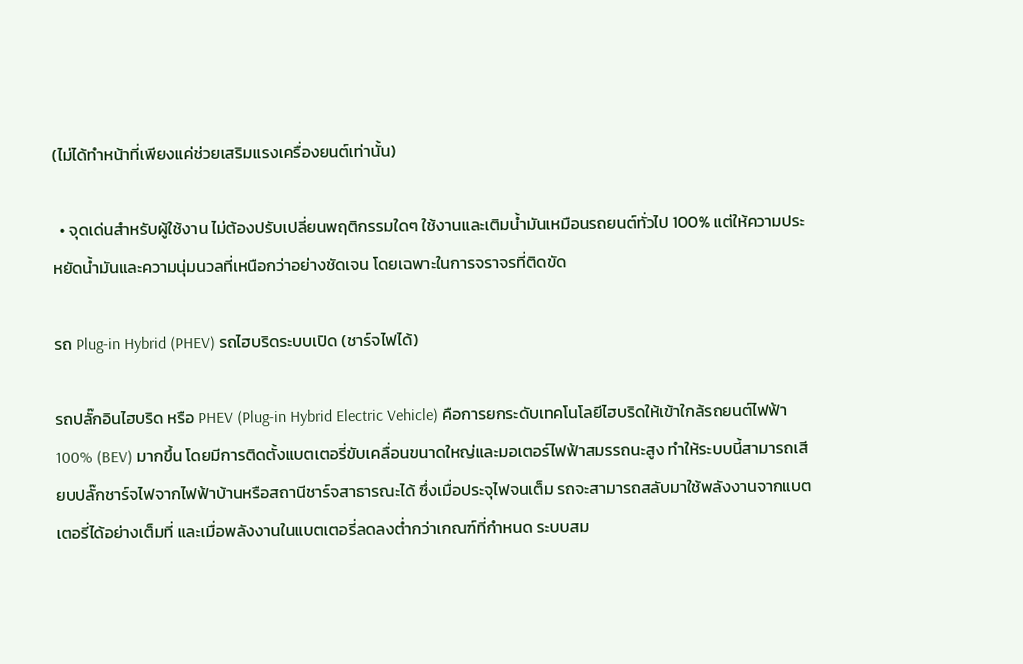(ไม่ได้ทำหน้าที่เพียงแค่ช่วยเสริมแรงเครื่องยนต์เท่านั้น)

  • จุดเด่นสำหรับผู้ใช้งาน ไม่ต้องปรับเปลี่ยนพฤติกรรมใดๆ ใช้งานและเติมน้ำมันเหมือนรถยนต์ทั่วไป 100% แต่ให้ความประหยัดน้ำมันและความนุ่มนวลที่เหนือกว่าอย่างชัดเจน โดยเฉพาะในการจราจรที่ติดขัด

รถ Plug-in Hybrid (PHEV) รถไฮบริดระบบเปิด (ชาร์จไฟได้)

รถปลั๊กอินไฮบริด หรือ PHEV (Plug-in Hybrid Electric Vehicle) คือการยกระดับเทคโนโลยีไฮบริดให้เข้าใกล้รถยนต์ไฟฟ้า 100% (BEV) มากขึ้น โดยมีการติดตั้งแบตเตอรี่ขับเคลื่อนขนาดใหญ่และมอเตอร์ไฟฟ้าสมรรถนะสูง ทำให้ระบบนี้สามารถเสียบปลั๊กชาร์จไฟจากไฟฟ้าบ้านหรือสถานีชาร์จสาธารณะได้ ซึ่งเมื่อประจุไฟจนเต็ม รถจะสามารถสลับมาใช้พลังงานจากแบตเตอรี่ได้อย่างเต็มที่ และเมื่อพลังงานในแบตเตอรี่ลดลงต่ำกว่าเกณฑ์ที่กำหนด ระบบสม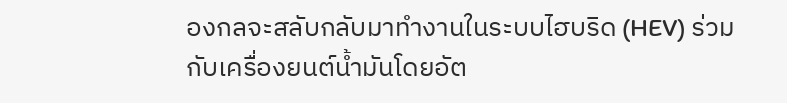องกลจะสลับกลับมาทำงานในระบบไฮบริด (HEV) ร่วมกับเครื่องยนต์น้ำมันโดยอัต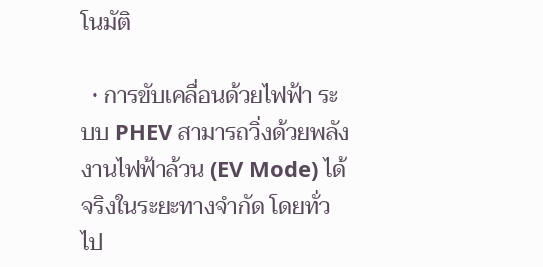โนมัติ

  • การขับเคลื่อนด้วยไฟฟ้า ระบบ PHEV สามารถวิ่งด้วยพลังงานไฟฟ้าล้วน (EV Mode) ได้จริงในระยะทางจำกัด โดยทั่วไป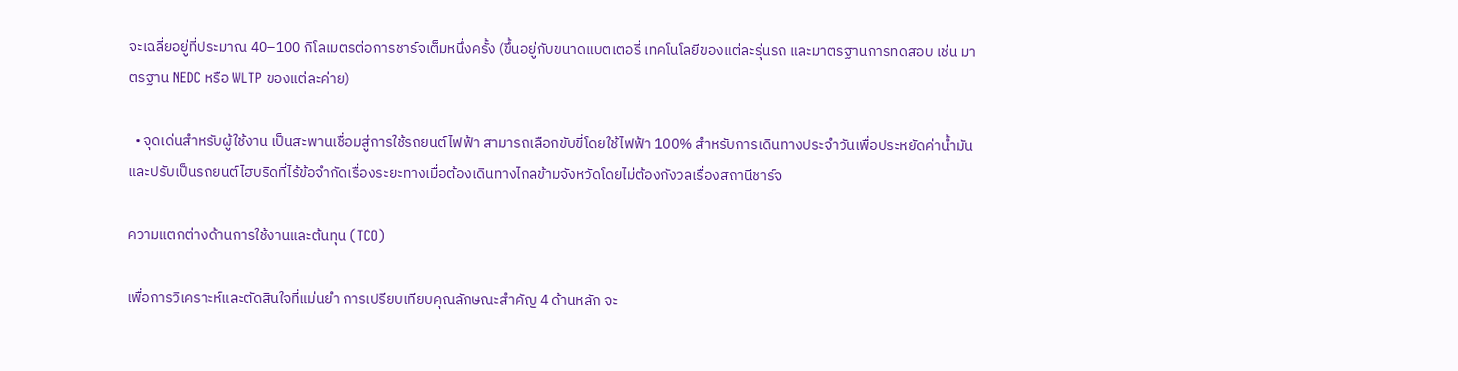จะเฉลี่ยอยู่ที่ประมาณ 40–100 กิโลเมตรต่อการชาร์จเต็มหนึ่งครั้ง (ขึ้นอยู่กับขนาดแบตเตอรี่ เทคโนโลยีของแต่ละรุ่นรถ และมาตรฐานการทดสอบ เช่น มาตรฐาน NEDC หรือ WLTP ของแต่ละค่าย)

  • จุดเด่นสำหรับผู้ใช้งาน เป็นสะพานเชื่อมสู่การใช้รถยนต์ไฟฟ้า สามารถเลือกขับขี่โดยใช้ไฟฟ้า 100% สำหรับการเดินทางประจำวันเพื่อประหยัดค่าน้ำมัน และปรับเป็นรถยนต์ไฮบริดที่ไร้ข้อจำกัดเรื่องระยะทางเมื่อต้องเดินทางไกลข้ามจังหวัดโดยไม่ต้องกังวลเรื่องสถานีชาร์จ

ความแตกต่างด้านการใช้งานและต้นทุน (TCO)

เพื่อการวิเคราะห์และตัดสินใจที่แม่นยำ การเปรียบเทียบคุณลักษณะสำคัญ 4 ด้านหลัก จะ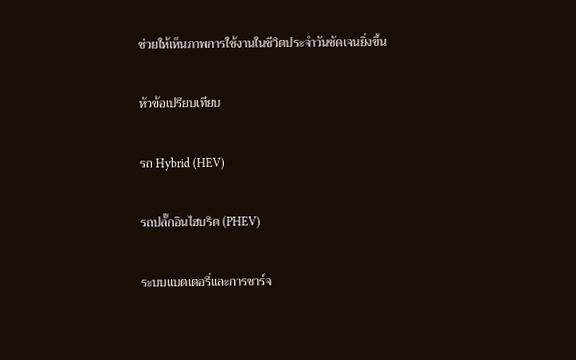ช่วยให้เห็นภาพการใช้งานในชีวิตประจำวันชัดเจนยิ่งขึ้น

หัวข้อเปรียบเทียบ

รถ Hybrid (HEV)

รถปลั๊กอินไฮบริด (PHEV)

ระบบแบตเตอรี่และการชาร์จ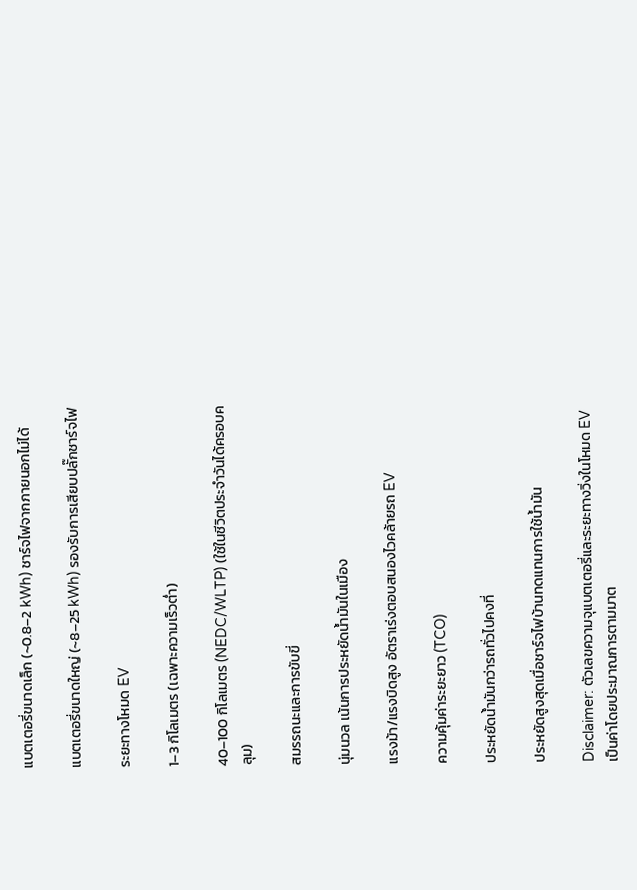แบตเตอรี่ขนาดเล็ก (~0.8–2 kWh) ชาร์จไฟจากภายนอกไม่ได้

แบตเตอรี่ขนาดใหญ่ (~8–25 kWh) รองรับการเสียบปลั๊กชาร์จไฟ

ระยะทางโหมด EV

1–3 กิโลเมตร (เฉพาะความเร็วต่ำ)

40–100 กิโลเมตร (NEDC/WLTP) (ใช้ในชีวิตประจำวันได้ครอบคลุม)

สมรรถนะและการขับขี่

นุ่มนวล เน้นการประหยัดน้ำมันในเมือง

แรงม้า/แรงบิดสูง อัตราเร่งตอบสนองไวคล้ายรถ EV

ความคุ้มค่าระยะยาว (TCO)

ประหยัดน้ำมันกว่ารถทั่วไปคงที่

ประหยัดสูงสุดเมื่อชาร์จไฟบ้านทดแทนการใช้น้ำมัน

Disclaimer: ตัวเลขความจุแบตเตอรี่และระยะทางวิ่งในโหมด EV เป็นค่าโดยประมาณการตามมาต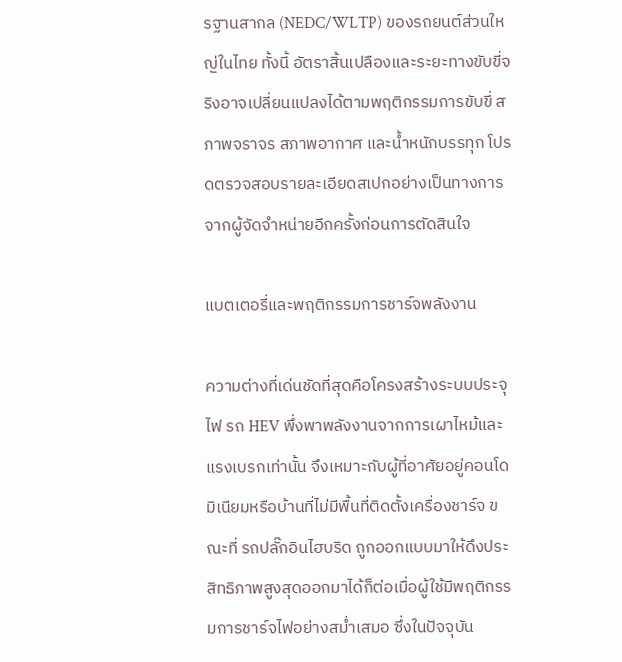รฐานสากล (NEDC/WLTP) ของรถยนต์ส่วนใหญ่ในไทย ทั้งนี้ อัตราสิ้นเปลืองและระยะทางขับขี่จริงอาจเปลี่ยนแปลงได้ตามพฤติกรรมการขับขี่ สภาพจราจร สภาพอากาศ และน้ำหนักบรรทุก โปรดตรวจสอบรายละเอียดสเปกอย่างเป็นทางการจากผู้จัดจำหน่ายอีกครั้งก่อนการตัดสินใจ

แบตเตอรี่และพฤติกรรมการชาร์จพลังงาน

ความต่างที่เด่นชัดที่สุดคือโครงสร้างระบบประจุไฟ รถ HEV พึ่งพาพลังงานจากการเผาไหม้และแรงเบรกเท่านั้น จึงเหมาะกับผู้ที่อาศัยอยู่คอนโดมิเนียมหรือบ้านที่ไม่มีพื้นที่ติดตั้งเครื่องชาร์จ ขณะที่ รถปลั๊กอินไฮบริด ถูกออกแบบมาให้ดึงประสิทธิภาพสูงสุดออกมาได้ก็ต่อเมื่อผู้ใช้มีพฤติกรรมการชาร์จไฟอย่างสม่ำเสมอ ซึ่งในปัจจุบัน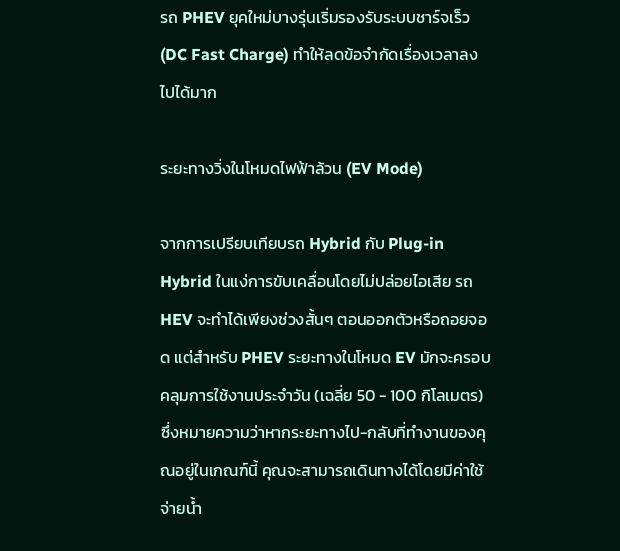รถ PHEV ยุคใหม่บางรุ่นเริ่มรองรับระบบชาร์จเร็ว (DC Fast Charge) ทำให้ลดข้อจำกัดเรื่องเวลาลงไปได้มาก

ระยะทางวิ่งในโหมดไฟฟ้าล้วน (EV Mode)

จากการเปรียบเทียบรถ Hybrid กับ Plug-in Hybrid ในแง่การขับเคลื่อนโดยไม่ปล่อยไอเสีย รถ HEV จะทำได้เพียงช่วงสั้นๆ ตอนออกตัวหรือถอยจอด แต่สำหรับ PHEV ระยะทางในโหมด EV มักจะครอบคลุมการใช้งานประจำวัน (เฉลี่ย 50 - 100 กิโลเมตร) ซึ่งหมายความว่าหากระยะทางไป-กลับที่ทำงานของคุณอยู่ในเกณฑ์นี้ คุณจะสามารถเดินทางได้โดยมีค่าใช้จ่ายน้ำ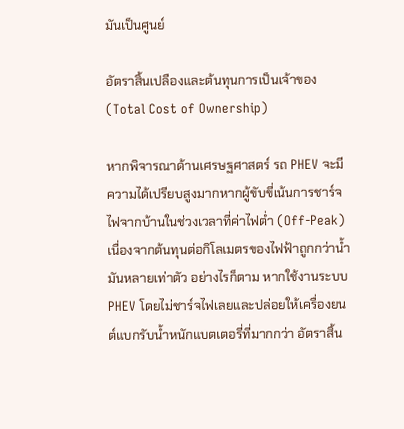มันเป็นศูนย์

อัตราสิ้นเปลืองและต้นทุนการเป็นเจ้าของ (Total Cost of Ownership)

หากพิจารณาด้านเศรษฐศาสตร์ รถ PHEV จะมีความได้เปรียบสูงมากหากผู้ขับขี่เน้นการชาร์จไฟจากบ้านในช่วงเวลาที่ค่าไฟต่ำ (Off-Peak) เนื่องจากต้นทุนต่อกิโลเมตรของไฟฟ้าถูกกว่าน้ำมันหลายเท่าตัว อย่างไรก็ตาม หากใช้งานระบบ PHEV โดยไม่ชาร์จไฟเลยและปล่อยให้เครื่องยนต์แบกรับน้ำหนักแบตเตอรี่ที่มากกว่า อัตราสิ้น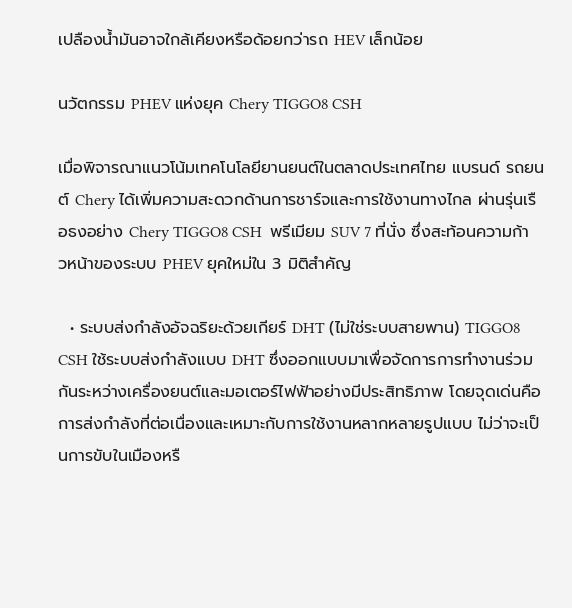เปลืองน้ำมันอาจใกล้เคียงหรือด้อยกว่ารถ HEV เล็กน้อย

นวัตกรรม PHEV แห่งยุค Chery TIGGO8 CSH

เมื่อพิจารณาแนวโน้มเทคโนโลยียานยนต์ในตลาดประเทศไทย แบรนด์ รถยนต์ Chery ได้เพิ่มความสะดวกด้านการชาร์จและการใช้งานทางไกล ผ่านรุ่นเรือธงอย่าง Chery TIGGO8 CSH  พรีเมียม SUV 7 ที่นั่ง ซึ่งสะท้อนความก้าวหน้าของระบบ PHEV ยุคใหม่ใน 3 มิติสำคัญ

  • ระบบส่งกำลังอัจฉริยะด้วยเกียร์ DHT (ไม่ใช่ระบบสายพาน) TIGGO8 CSH ใช้ระบบส่งกำลังแบบ DHT ซึ่งออกแบบมาเพื่อจัดการการทำงานร่วมกันระหว่างเครื่องยนต์และมอเตอร์ไฟฟ้าอย่างมีประสิทธิภาพ โดยจุดเด่นคือการส่งกำลังที่ต่อเนื่องและเหมาะกับการใช้งานหลากหลายรูปแบบ ไม่ว่าจะเป็นการขับในเมืองหรื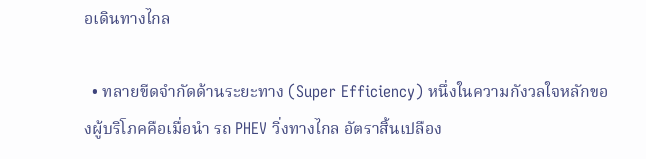อเดินทางไกล

  • ทลายขีดจำกัดด้านระยะทาง (Super Efficiency) หนึ่งในความกังวลใจหลักของผู้บริโภคคือเมื่อนำ รถ PHEV วิ่งทางไกล อัตราสิ้นเปลือง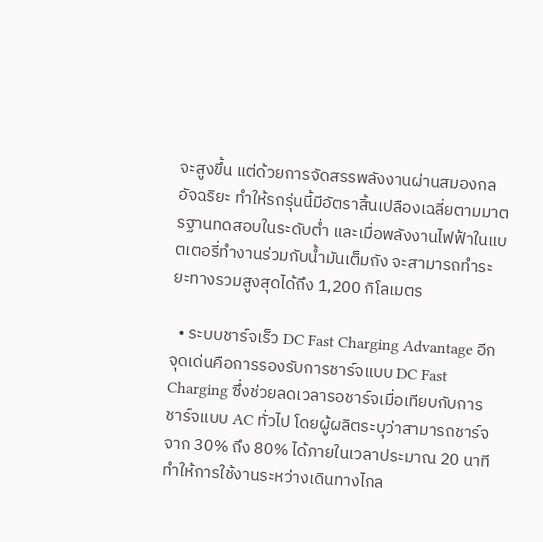จะสูงขึ้น แต่ด้วยการจัดสรรพลังงานผ่านสมองกลอัจฉริยะ ทำให้รถรุ่นนี้มีอัตราสิ้นเปลืองเฉลี่ยตามมาตรฐานทดสอบในระดับต่ำ และเมื่อพลังงานไฟฟ้าในแบตเตอรี่ทำงานร่วมกับน้ำมันเต็มถัง จะสามารถทำระยะทางรวมสูงสุดได้ถึง 1,200 กิโลเมตร

  • ระบบชาร์จเร็ว DC Fast Charging Advantage อีกจุดเด่นคือการรองรับการชาร์จแบบ DC Fast Charging ซึ่งช่วยลดเวลารอชาร์จเมื่อเทียบกับการชาร์จแบบ AC ทั่วไป โดยผู้ผลิตระบุว่าสามารถชาร์จจาก 30% ถึง 80% ได้ภายในเวลาประมาณ 20 นาที ทำให้การใช้งานระหว่างเดินทางไกล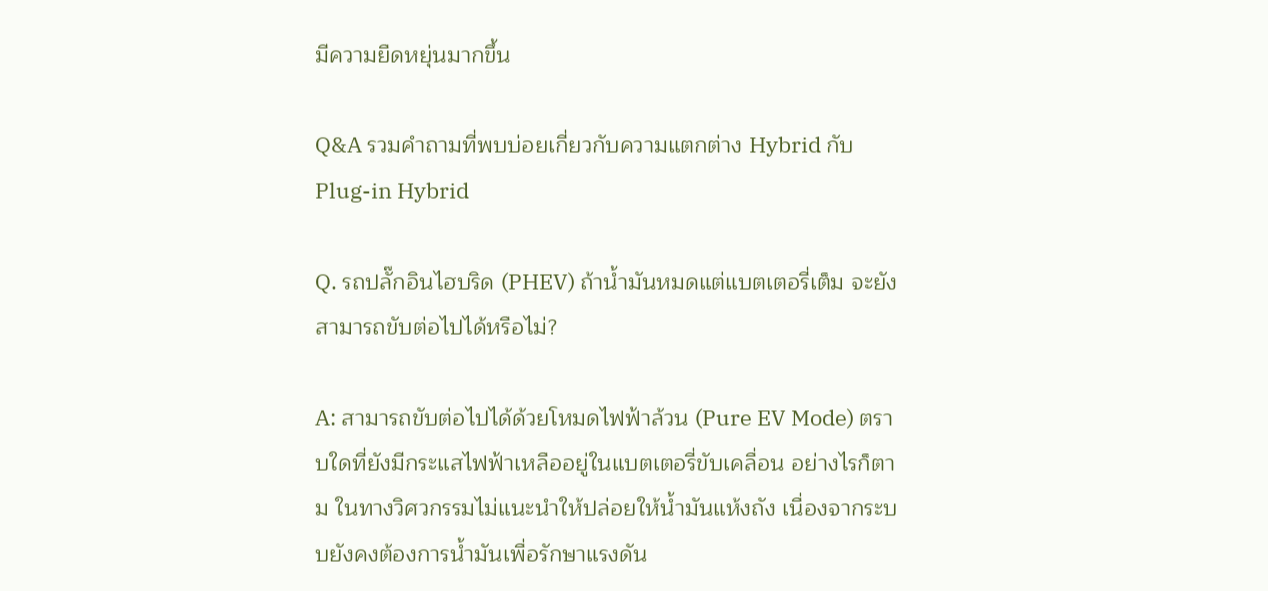มีความยืดหยุ่นมากขึ้น

Q&A รวมคำถามที่พบบ่อยเกี่ยวกับความแตกต่าง Hybrid กับ Plug-in Hybrid

Q. รถปลั๊กอินไฮบริด (PHEV) ถ้าน้ำมันหมดแต่แบตเตอรี่เต็ม จะยังสามารถขับต่อไปได้หรือไม่?

A: สามารถขับต่อไปได้ด้วยโหมดไฟฟ้าล้วน (Pure EV Mode) ตราบใดที่ยังมีกระแสไฟฟ้าเหลืออยู่ในแบตเตอรี่ขับเคลื่อน อย่างไรก็ตาม ในทางวิศวกรรมไม่แนะนำให้ปล่อยให้น้ำมันแห้งถัง เนื่องจากระบบยังคงต้องการน้ำมันเพื่อรักษาแรงดัน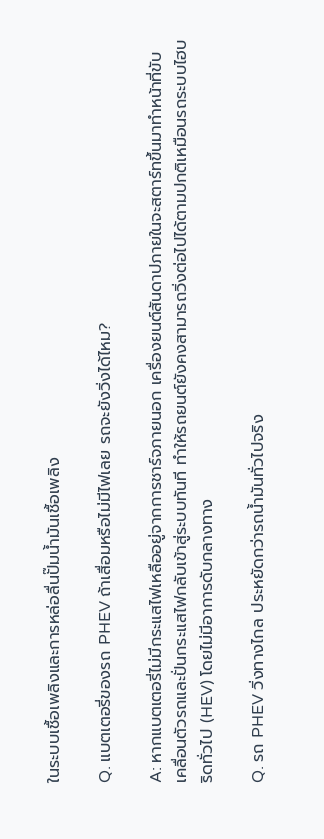ในระบบเชื้อเพลิงและการหล่อลื่นปั๊มน้ำมันเชื้อเพลิง

Q. แบตเตอรี่ของรถ PHEV ถ้าเสื่อมหรือไม่มีไฟเลย รถจะยังวิ่งได้ไหม?

A: หากแบตเตอรี่ไม่มีกระแสไฟเหลืออยู่จากการชาร์จภายนอก เครื่องยนต์สันดาปภายในจะสตาร์ทขึ้นมาทำหน้าที่ขับเคลื่อนตัวรถและปั่นกระแสไฟกลับเข้าสู่ระบบทันที ทำให้รถยนต์ยังคงสามารถวิ่งต่อไปได้ตามปกติเหมือนรถระบบไฮบริดทั่วไป (HEV) โดยไม่มีอาการดับกลางทาง

Q. รถ PHEV วิ่งทางไกล ประหยัดกว่ารถน้ำมันทั่วไปจริง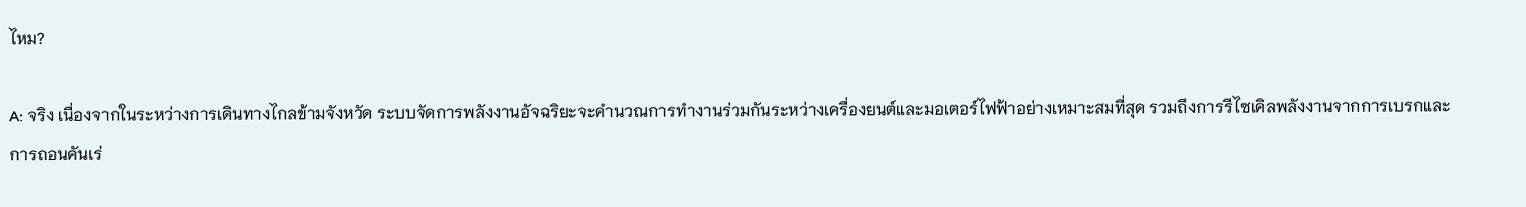ไหม?

A: จริง เนื่องจากในระหว่างการเดินทางไกลข้ามจังหวัด ระบบจัดการพลังงานอัจฉริยะจะคำนวณการทำงานร่วมกันระหว่างเครื่องยนต์และมอเตอร์ไฟฟ้าอย่างเหมาะสมที่สุด รวมถึงการรีไซเคิลพลังงานจากการเบรกและการถอนคันเร่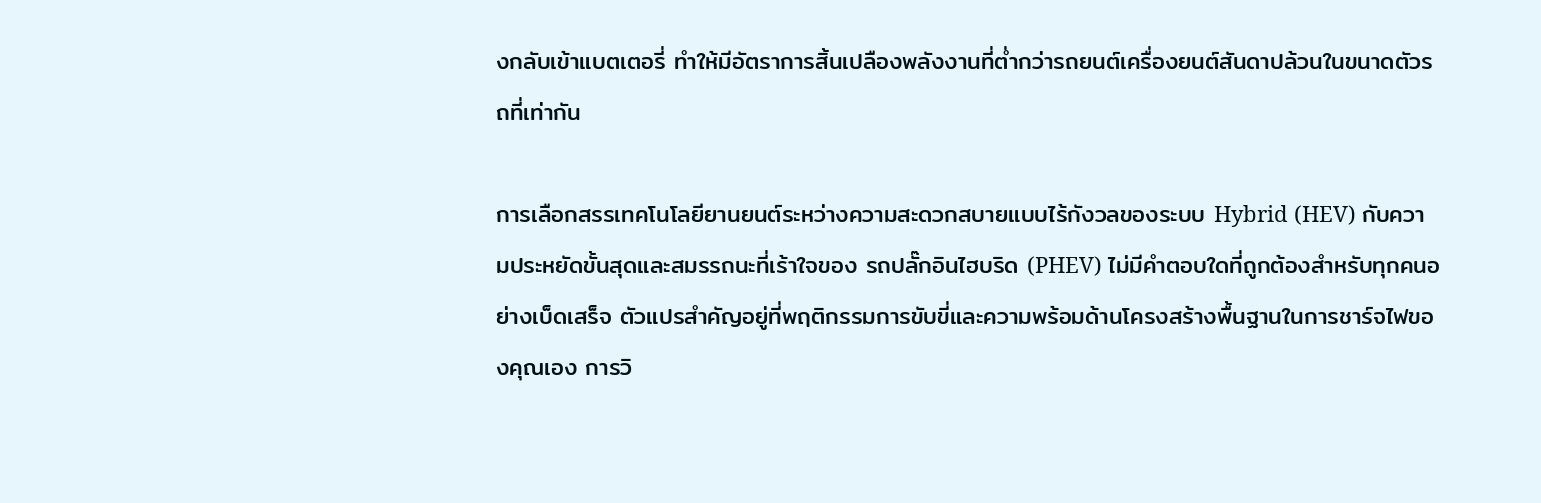งกลับเข้าแบตเตอรี่ ทำให้มีอัตราการสิ้นเปลืองพลังงานที่ต่ำกว่ารถยนต์เครื่องยนต์สันดาปล้วนในขนาดตัวรถที่เท่ากัน

การเลือกสรรเทคโนโลยียานยนต์ระหว่างความสะดวกสบายแบบไร้กังวลของระบบ Hybrid (HEV) กับความประหยัดขั้นสุดและสมรรถนะที่เร้าใจของ รถปลั๊กอินไฮบริด (PHEV) ไม่มีคำตอบใดที่ถูกต้องสำหรับทุกคนอย่างเบ็ดเสร็จ ตัวแปรสำคัญอยู่ที่พฤติกรรมการขับขี่และความพร้อมด้านโครงสร้างพื้นฐานในการชาร์จไฟของคุณเอง การวิ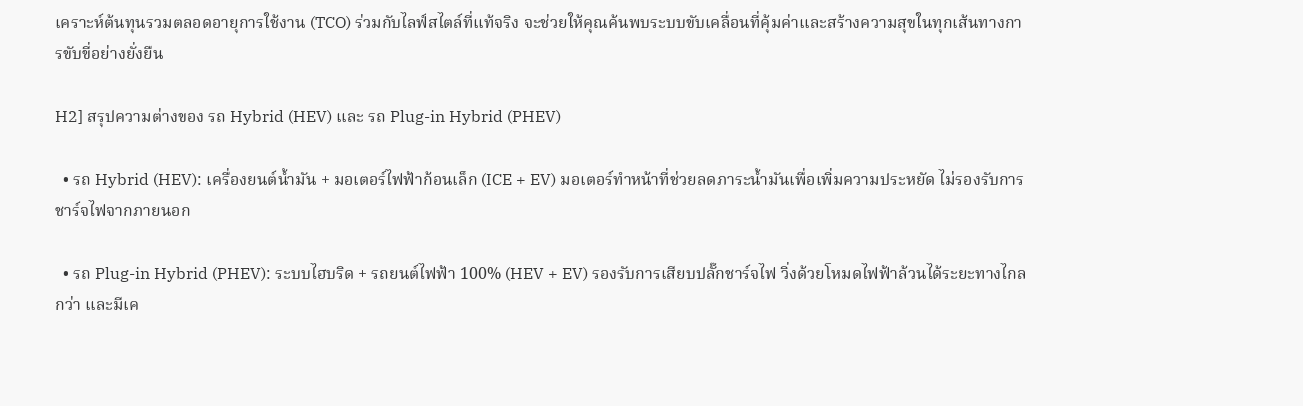เคราะห์ต้นทุนรวมตลอดอายุการใช้งาน (TCO) ร่วมกับไลฟ์สไตล์ที่แท้จริง จะช่วยให้คุณค้นพบระบบขับเคลื่อนที่คุ้มค่าและสร้างความสุขในทุกเส้นทางการขับขี่อย่างยั่งยืน

H2] สรุปความต่างของ รถ Hybrid (HEV) และ รถ Plug-in Hybrid (PHEV)

  • รถ Hybrid (HEV): เครื่องยนต์น้ำมัน + มอเตอร์ไฟฟ้าก้อนเล็ก (ICE + EV) มอเตอร์ทำหน้าที่ช่วยลดภาระน้ำมันเพื่อเพิ่มความประหยัด ไม่รองรับการชาร์จไฟจากภายนอก

  • รถ Plug-in Hybrid (PHEV): ระบบไฮบริด + รถยนต์ไฟฟ้า 100% (HEV + EV) รองรับการเสียบปลั๊กชาร์จไฟ วิ่งด้วยโหมดไฟฟ้าล้วนได้ระยะทางไกลกว่า และมีเค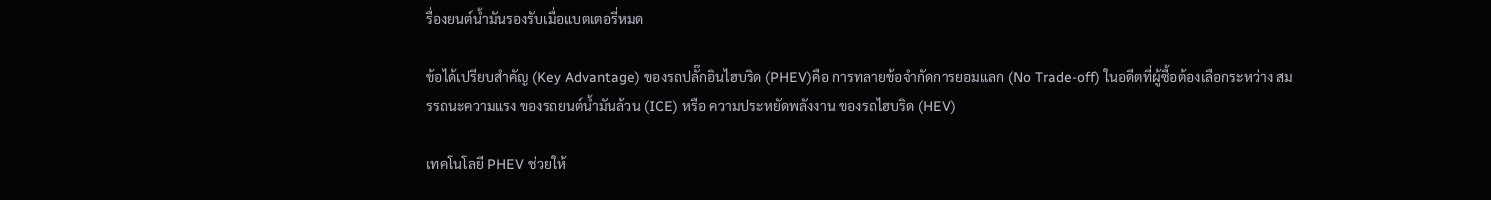รื่องยนต์น้ำมันรองรับเมื่อแบตเตอรี่หมด

ข้อได้เปรียบสำคัญ (Key Advantage) ของรถปลั๊กอินไฮบริด (PHEV)คือ การทลายข้อจำกัดการยอมแลก (No Trade-off) ในอดีตที่ผู้ซื้อต้องเลือกระหว่าง สมรรถนะความแรง ของรถยนต์น้ำมันล้วน (ICE) หรือ ความประหยัดพลังงาน ของรถไฮบริด (HEV)

เทคโนโลยี PHEV ช่วยให้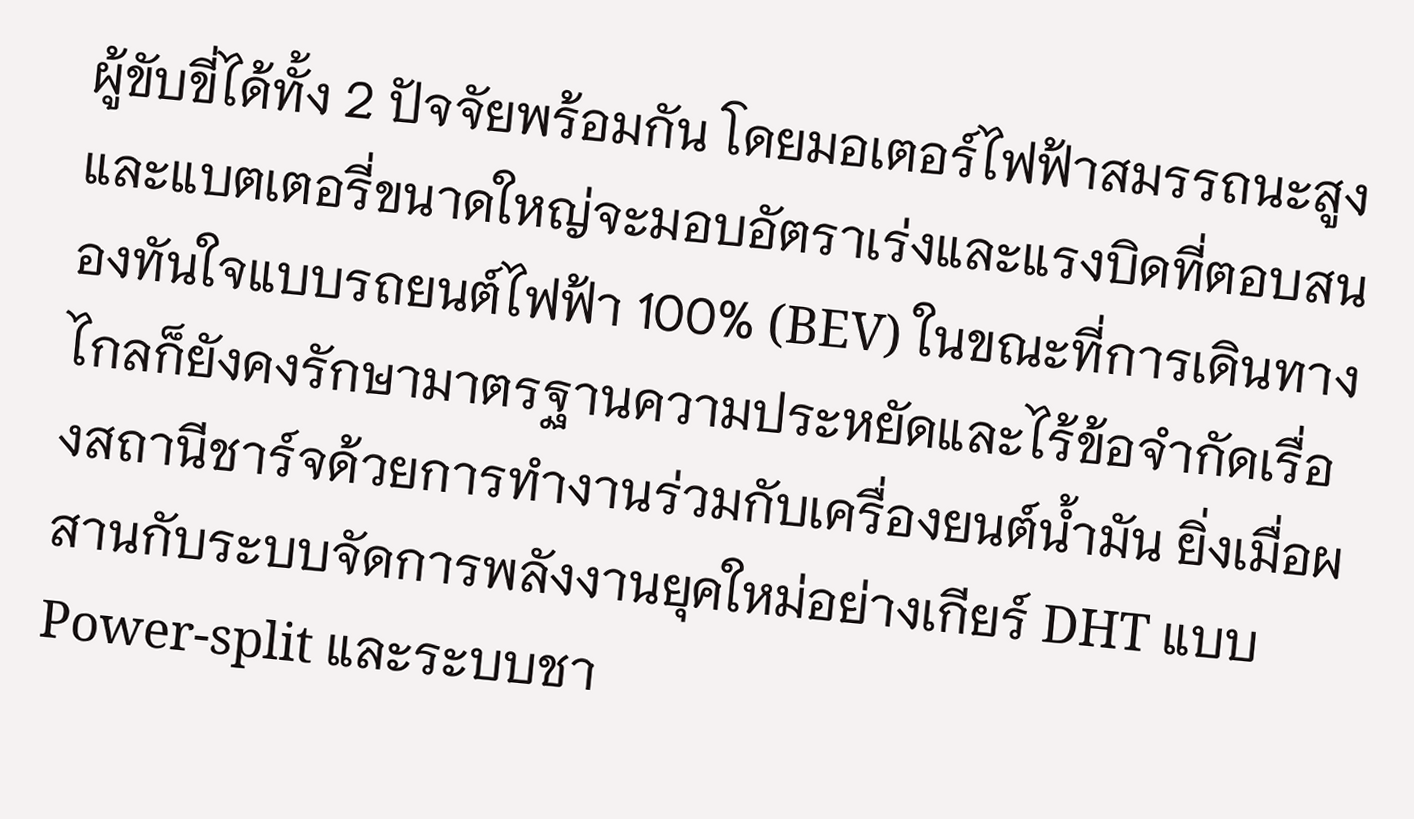ผู้ขับขี่ได้ทั้ง 2 ปัจจัยพร้อมกัน โดยมอเตอร์ไฟฟ้าสมรรถนะสูงและแบตเตอรี่ขนาดใหญ่จะมอบอัตราเร่งและแรงบิดที่ตอบสนองทันใจแบบรถยนต์ไฟฟ้า 100% (BEV) ในขณะที่การเดินทางไกลก็ยังคงรักษามาตรฐานความประหยัดและไร้ข้อจำกัดเรื่องสถานีชาร์จด้วยการทำงานร่วมกับเครื่องยนต์น้ำมัน ยิ่งเมื่อผสานกับระบบจัดการพลังงานยุคใหม่อย่างเกียร์ DHT แบบ Power-split และระบบชา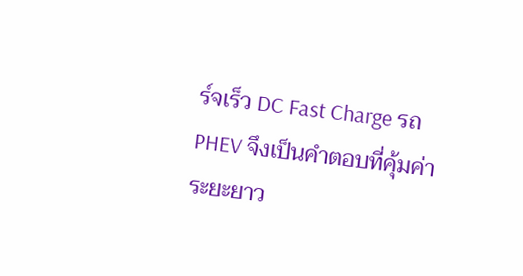ร์จเร็ว DC Fast Charge รถ PHEV จึงเป็นคำตอบที่คุ้มค่าระยะยาว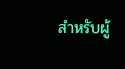สำหรับผู้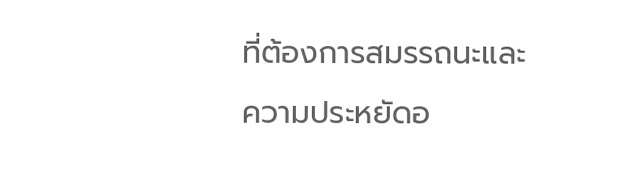ที่ต้องการสมรรถนะและความประหยัดอ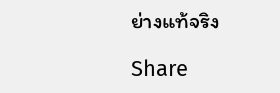ย่างแท้จริง

Share